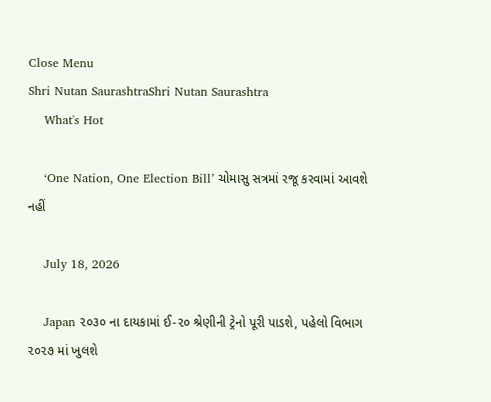Close Menu
Shri Nutan SaurashtraShri Nutan Saurashtra
    What's Hot

    ‘One Nation, One Election Bill’ ચોમાસુ સત્રમાં રજૂ કરવામાં આવશે નહીં

    July 18, 2026

    Japan ૨૦૩૦ ના દાયકામાં ઈ-૨૦ શ્રેણીની ટ્રેનો પૂરી પાડશે, પહેલો વિભાગ ૨૦૨૭ માં ખુલશે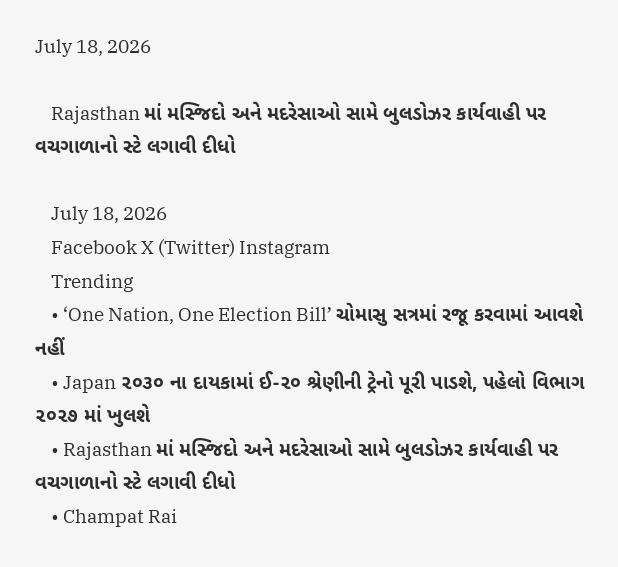July 18, 2026

    Rajasthan માં મસ્જિદો અને મદરેસાઓ સામે બુલડોઝર કાર્યવાહી પર વચગાળાનો સ્ટે લગાવી દીધો

    July 18, 2026
    Facebook X (Twitter) Instagram
    Trending
    • ‘One Nation, One Election Bill’ ચોમાસુ સત્રમાં રજૂ કરવામાં આવશે નહીં
    • Japan ૨૦૩૦ ના દાયકામાં ઈ-૨૦ શ્રેણીની ટ્રેનો પૂરી પાડશે, પહેલો વિભાગ ૨૦૨૭ માં ખુલશે
    • Rajasthan માં મસ્જિદો અને મદરેસાઓ સામે બુલડોઝર કાર્યવાહી પર વચગાળાનો સ્ટે લગાવી દીધો
    • Champat Rai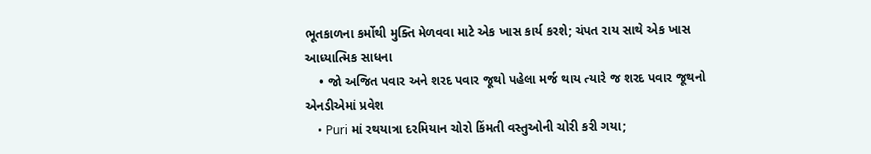ભૂતકાળના કર્મોથી મુક્તિ મેળવવા માટે એક ખાસ કાર્ય કરશે; ચંપત રાય સાથે એક ખાસ આધ્યાત્મિક સાધના
    • જો અજિત પવાર અને શરદ પવાર જૂથો પહેલા મર્જ થાય ત્યારે જ શરદ પવાર જૂથનો એનડીએમાં પ્રવેશ
    • Puri માં રથયાત્રા દરમિયાન ચોરો કિંમતી વસ્તુઓની ચોરી કરી ગયા;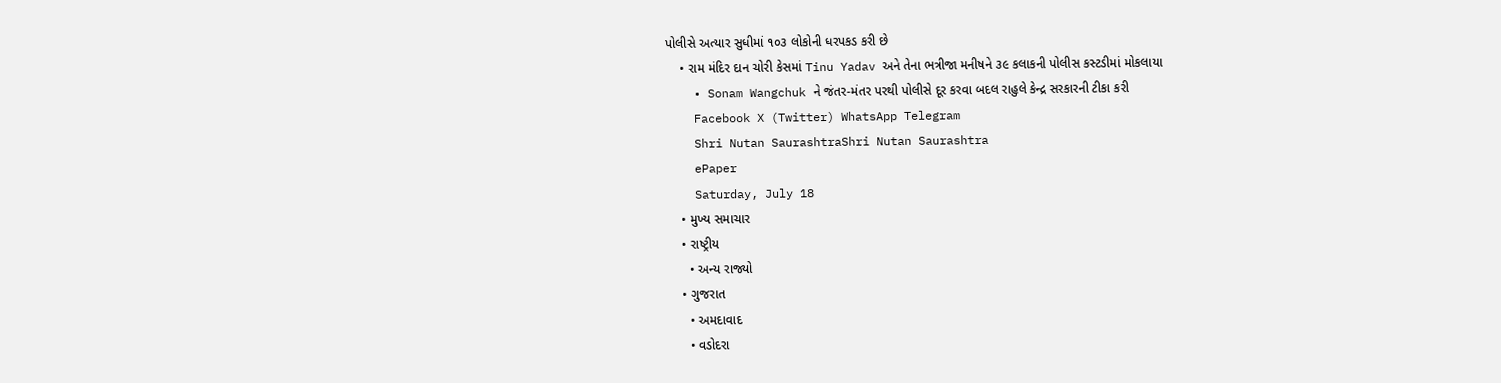પોલીસે અત્યાર સુધીમાં ૧૦૩ લોકોની ધરપકડ કરી છે
    • રામ મંદિર દાન ચોરી કેસમાં Tinu Yadav અને તેના ભત્રીજા મનીષને ૩૯ કલાકની પોલીસ કસ્ટડીમાં મોકલાયા
    • Sonam Wangchuk ને જંતર-મંતર પરથી પોલીસે દૂર કરવા બદલ રાહુલે કેન્દ્ર સરકારની ટીકા કરી
    Facebook X (Twitter) WhatsApp Telegram
    Shri Nutan SaurashtraShri Nutan Saurashtra
    ePaper
    Saturday, July 18
    • મુખ્ય સમાચાર
    • રાષ્ટ્રીય
      • અન્ય રાજ્યો
    • ગુજરાત
      • અમદાવાદ
      • વડોદરા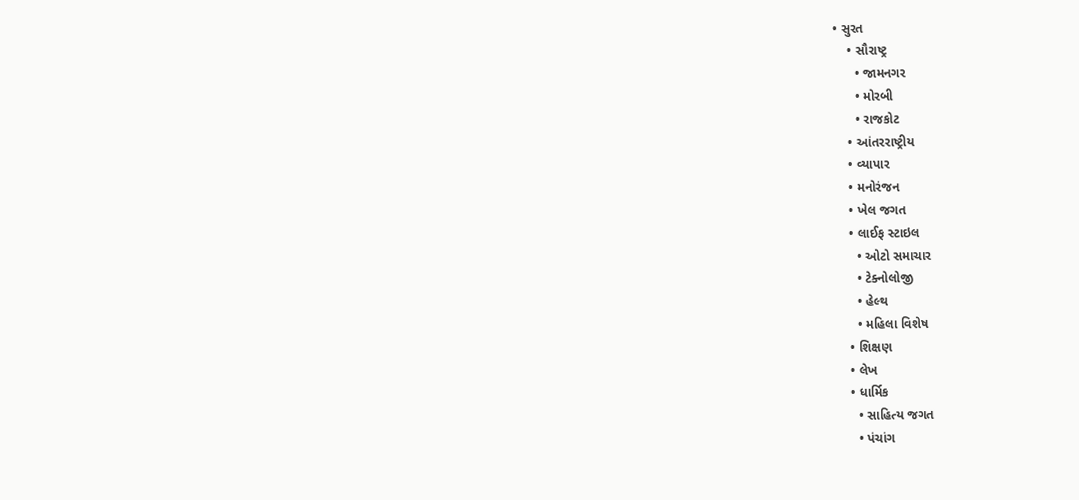• સુરત
    • સૌરાષ્ટ્ર
      • જામનગર
      • મોરબી
      • રાજકોટ
    • આંતરરાષ્ટ્રીય
    • વ્યાપાર
    • મનોરંજન
    • ખેલ જગત
    • લાઈફ સ્ટાઇલ
      • ઓટો સમાચાર
      • ટેક્નોલોજી
      • હેલ્થ
      • મહિલા વિશેષ
    • શિક્ષણ
    • લેખ
    • ધાર્મિક
      • સાહિત્ય જગત
      • પંચાંગ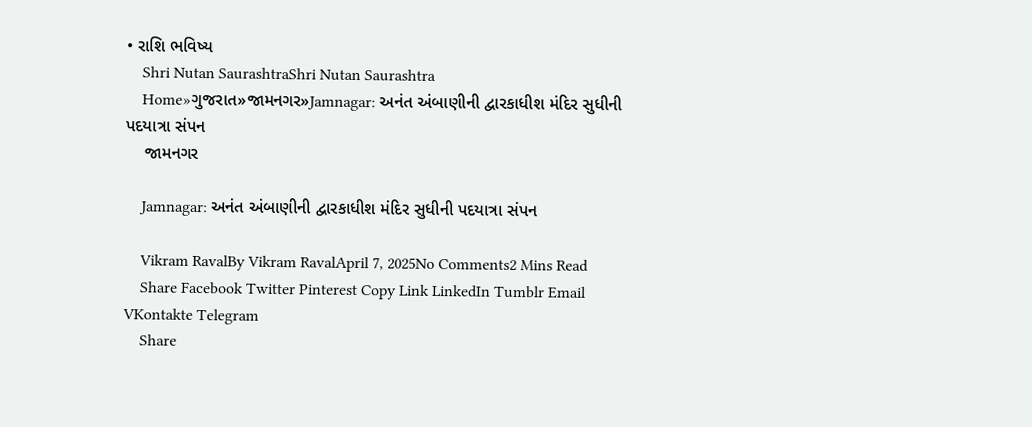• રાશિ ભવિષ્ય
    Shri Nutan SaurashtraShri Nutan Saurashtra
    Home»ગુજરાત»જામનગર»Jamnagar: અનંત અંબાણીની દ્વારકાધીશ મંદિર સુધીની પદયાત્રા સંપન
    જામનગર

    Jamnagar: અનંત અંબાણીની દ્વારકાધીશ મંદિર સુધીની પદયાત્રા સંપન

    Vikram RavalBy Vikram RavalApril 7, 2025No Comments2 Mins Read
    Share Facebook Twitter Pinterest Copy Link LinkedIn Tumblr Email VKontakte Telegram
    Share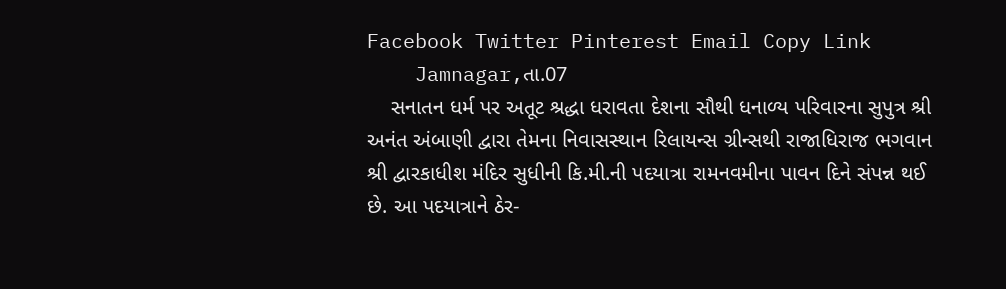Facebook Twitter Pinterest Email Copy Link
    Jamnagar,તા.07
    સનાતન ધર્મ પર અતૂટ શ્રદ્ધા ધરાવતા દેશના સૌથી ધનાળ્ય પરિવારના સુપુત્ર શ્રી અનંત અંબાણી દ્વારા તેમના નિવાસસ્થાન રિલાયન્સ ગ્રીન્સથી રાજાધિરાજ ભગવાન શ્રી દ્વારકાધીશ મંદિર સુધીની કિ.મી.ની પદયાત્રા રામનવમીના પાવન દિને સંપન્ન થઈ છે. આ પદયાત્રાને ઠેર-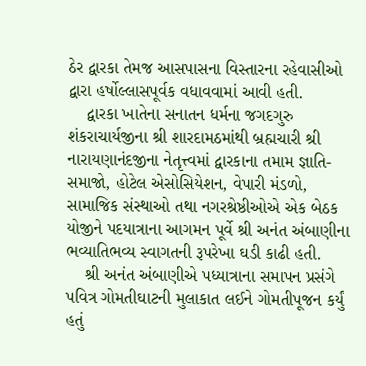ઠેર દ્વારકા તેમજ આસપાસના વિસ્તારના રહેવાસીઓ દ્વારા હર્ષોલ્લાસપૂર્વક વધાવવામાં આવી હતી.
    દ્વારકા ખાતેના સનાતન ધર્મના જગદગુરુ શંકરાચાર્યજીના શ્રી શારદામઠમાંથી બ્રહ્મચારી શ્રી નારાયણાનંદજીના નેતૃત્ત્વમાં દ્વારકાના તમામ જ્ઞાતિ-સમાજો, હોટેલ એસોસિયેશન, વેપારી મંડળો, સામાજિક સંસ્થાઓ તથા નગરશ્રેષ્ઠીઓએ એક બેઠક યોજીને પદયાત્રાના આગમન પૂર્વે શ્રી અનંત અંબાણીના ભવ્યાતિભવ્ય સ્વાગતની રૂપરેખા ઘડી કાઢી હતી.
    શ્રી અનંત અંબાણીએ પધ્યાત્રાના સમાપન પ્રસંગે પવિત્ર ગોમતીઘાટની મુલાકાત લઈને ગોમતીપૂજન કર્યું હતું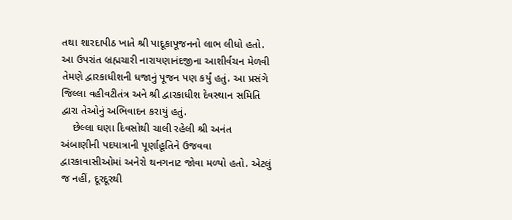તથા શારદાપીઠ ખાતે શ્રી પાદૂકાપૂજનનો લાભ લીધો હતો. આ ઉપરાંત બ્રહ્મચારી નારાયણાનંદજીના આશીર્વચન મેળવી તેમણે દ્વારકાધીશની ધજાનું પૂજન પણ કર્યું હતું. આ પ્રસંગે જિલ્લા વહીવટીતંત્ર અને શ્રી દ્વારકાધીશ દેવસ્થાન સમિતિ દ્વારા તેઓનું અભિવાદન કરાયું હતું.
    છેલ્લા ઘણા દિવસોથી ચાલી રહેલી શ્રી અનંત અંબાણીની પદયાત્રાની પૂર્ણાહૂતિને ઉજવવા દ્વારકાવાસીઓમાં અનેરો થનગનાટ જોવા મળ્યો હતો. એટલું જ નહીં, દૂરદૂરથી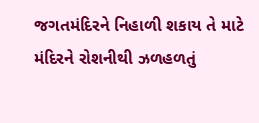જગતમંદિરને નિહાળી શકાય તે માટે મંદિરને રોશનીથી ઝળહળતું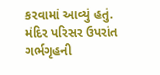કરવામાં આવ્યું હતું. મંદિર પરિસર ઉપરાંત ગર્ભગૃહની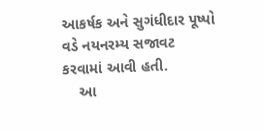આકર્ષક અને સુગંધીદાર પૂષ્પો વડે નયનરમ્ય સજાવટ કરવામાં આવી હતી.
    આ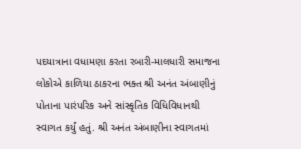પદયાત્રાના વધામણા કરતા રબારી-માલધારી સમાજના લોકોએ કાળિયા ઠાકરના ભક્ત શ્રી અનંત અંબાણીનું પોતાના પારંપરિક અને સાંસ્કૃતિક વિધિવિધાનથી સ્વાગત કર્યું હતું. શ્રી અનંત અંબાણીના સ્વાગતમાં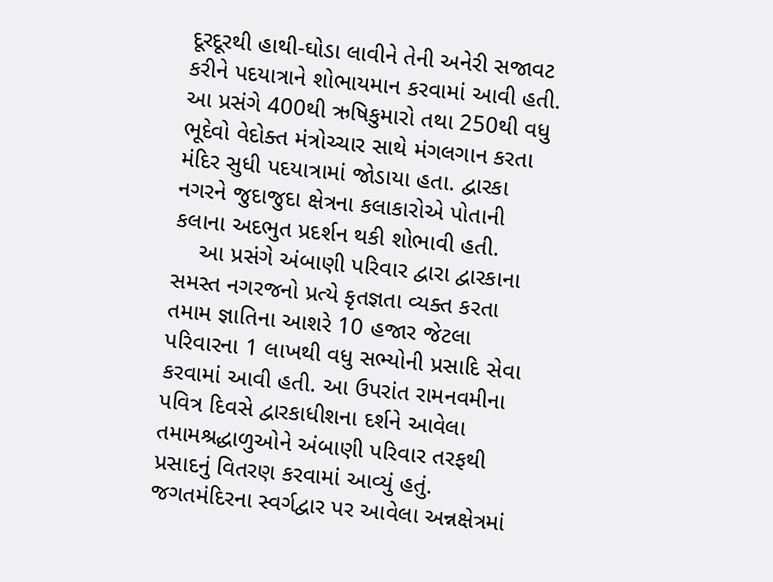દૂરદૂરથી હાથી-ઘોડા લાવીને તેની અનેરી સજાવટ કરીને પદયાત્રાને શોભાયમાન કરવામાં આવી હતી. આ પ્રસંગે 400થી ઋષિકુમારો તથા 250થી વધુ ભૂદેવો વેદોક્ત મંત્રોચ્ચાર સાથે મંગલગાન કરતા મંદિર સુધી પદયાત્રામાં જોડાયા હતા. દ્વારકા નગરને જુદાજુદા ક્ષેત્રના કલાકારોએ પોતાની કલાના અદભુત પ્રદર્શન થકી શોભાવી હતી.
    આ પ્રસંગે અંબાણી પરિવાર દ્વારા દ્વારકાના સમસ્ત નગરજનો પ્રત્યે કૃતજ્ઞતા વ્યક્ત કરતા તમામ જ્ઞાતિના આશરે 10 હજાર જેટલા પરિવારના 1 લાખથી વધુ સભ્યોની પ્રસાદિ સેવા કરવામાં આવી હતી. આ ઉપરાંત રામનવમીના પવિત્ર દિવસે દ્વારકાધીશના દર્શને આવેલા તમામશ્રદ્ધાળુઓને અંબાણી પરિવાર તરફથી પ્રસાદનું વિતરણ કરવામાં આવ્યું હતું. જગતમંદિરના સ્વર્ગદ્વાર પર આવેલા અન્નક્ષેત્રમાં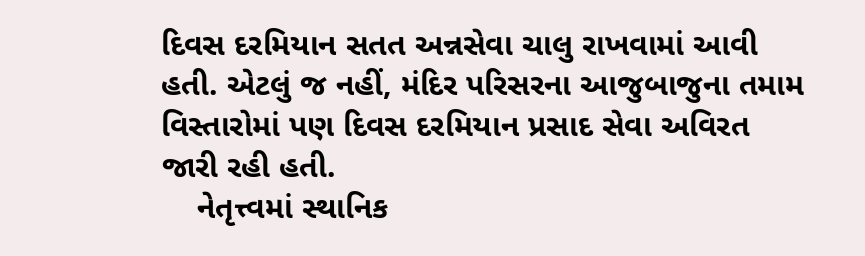દિવસ દરમિયાન સતત અન્નસેવા ચાલુ રાખવામાં આવી હતી. એટલું જ નહીં, મંદિર પરિસરના આજુબાજુના તમામ વિસ્તારોમાં પણ દિવસ દરમિયાન પ્રસાદ સેવા અવિરત જારી રહી હતી.
    નેતૃત્ત્વમાં સ્થાનિક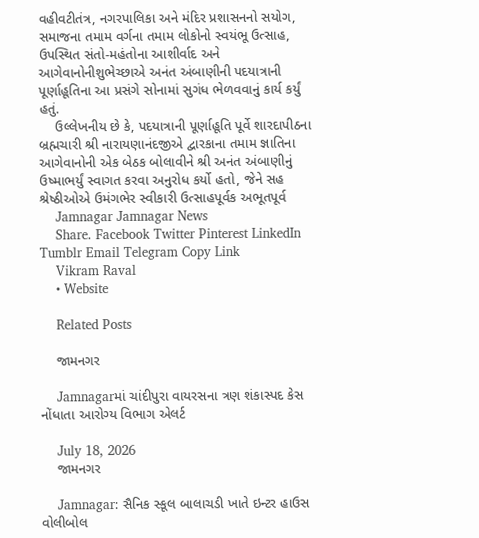વહીવટીતંત્ર, નગરપાલિકા અને મંદિર પ્રશાસનનો સયોગ, સમાજના તમામ વર્ગના તમામ લોકોનો સ્વયંભૂ ઉત્સાહ, ઉપસ્થિત સંતો-મહંતોના આશીર્વાદ અને આગેવાનોનીશુભેચ્છાએ અનંત અંબાણીની પદયાત્રાની પૂર્ણાહૂતિના આ પ્રસંગે સોનામાં સુગંધ ભેળવવાનું કાર્ય કર્યું હતું.
    ઉલ્લેખનીય છે કે, પદયાત્રાની પૂર્ણાહૂતિ પૂર્વે શારદાપીઠના બ્રહ્મચારી શ્રી નારાયણાનંદજીએ દ્વારકાના તમામ જ્ઞાતિના આગેવાનોની એક બેઠક બોલાવીને શ્રી અનંત અંબાણીનું ઉષ્માભર્યું સ્વાગત કરવા અનુરોધ કર્યો હતો, જેને સહ શ્રેષ્ઠીઓએ ઉમંગભેર સ્વીકારી ઉત્સાહપૂર્વક અભૂતપૂર્વ
    Jamnagar Jamnagar News
    Share. Facebook Twitter Pinterest LinkedIn Tumblr Email Telegram Copy Link
    Vikram Raval
    • Website

    Related Posts

    જામનગર

    Jamnagarમાં ચાંદીપુરા વાયરસના ત્રણ શંકાસ્પદ કેસ નોંધાતા આરોગ્ય વિભાગ એલર્ટ

    July 18, 2026
    જામનગર

    Jamnagar: સૈનિક સ્કૂલ બાલાચડી ખાતે ઇન્ટર હાઉસ વોલીબોલ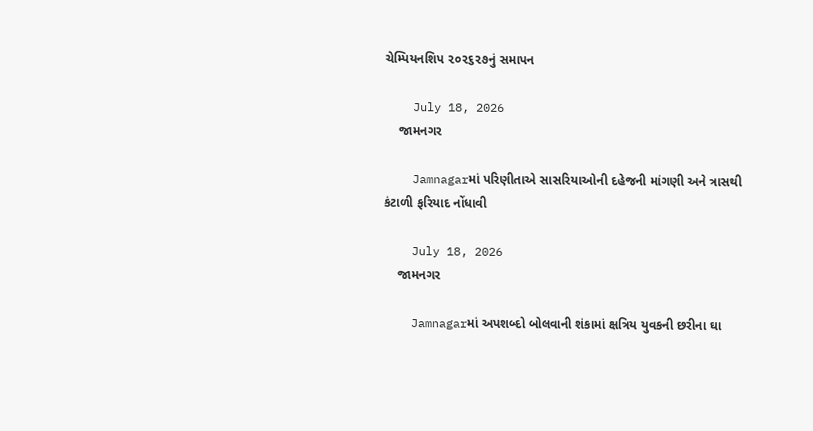ચેમ્પિયનશિપ ૨૦૨૬૨૭નું સમાપન

    July 18, 2026
    જામનગર

    Jamnagarમાં પરિણીતાએ સાસરિયાઓની દહેજની માંગણી અને ત્રાસથી કંટાળી ફરિયાદ નોંધાવી

    July 18, 2026
    જામનગર

    Jamnagarમાં અપશબ્દો બોલવાની શંકામાં ક્ષત્રિય યુવકની છરીના ઘા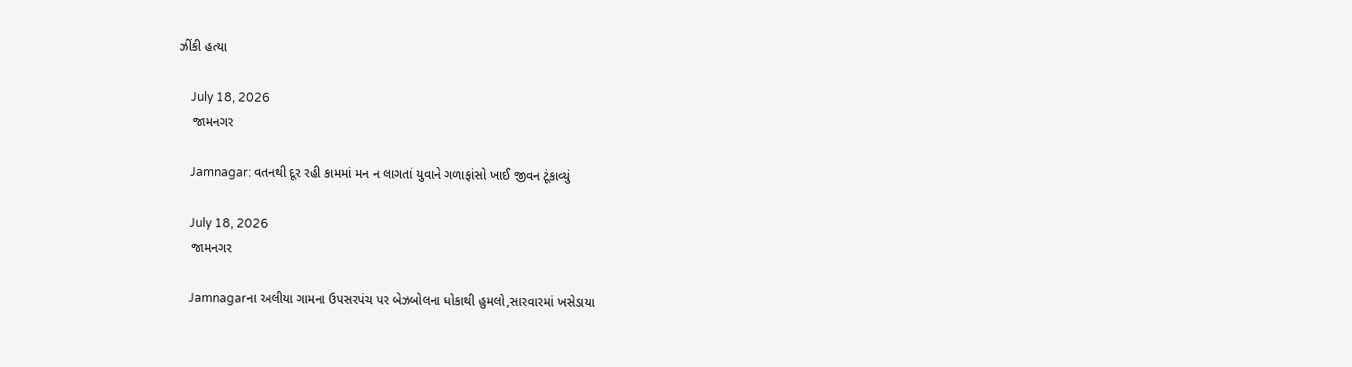ઝીંકી હત્યા

    July 18, 2026
    જામનગર

    Jamnagar: વતનથી દૂર રહી કામમાં મન ન લાગતાં યુવાને ગળાફાંસો ખાઈ જીવન ટૂંકાવ્યું

    July 18, 2026
    જામનગર

    Jamnagarના અલીયા ગામના ઉપસરપંચ પર બેઝબોલના ધોકાથી હુમલો,સારવારમાં ખસેડાયા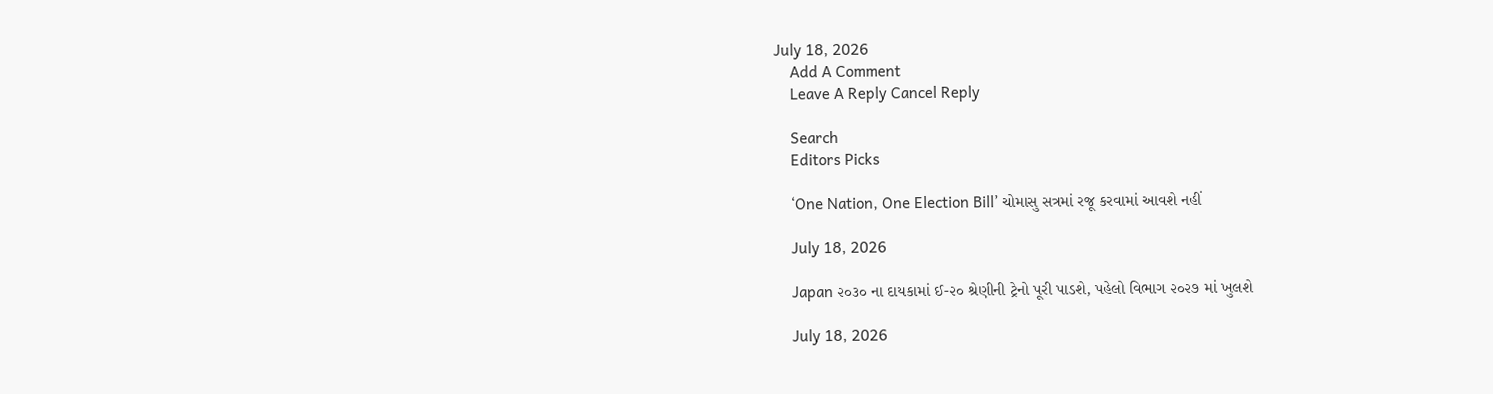July 18, 2026
    Add A Comment
    Leave A Reply Cancel Reply

    Search
    Editors Picks

    ‘One Nation, One Election Bill’ ચોમાસુ સત્રમાં રજૂ કરવામાં આવશે નહીં

    July 18, 2026

    Japan ૨૦૩૦ ના દાયકામાં ઈ-૨૦ શ્રેણીની ટ્રેનો પૂરી પાડશે, પહેલો વિભાગ ૨૦૨૭ માં ખુલશે

    July 18, 2026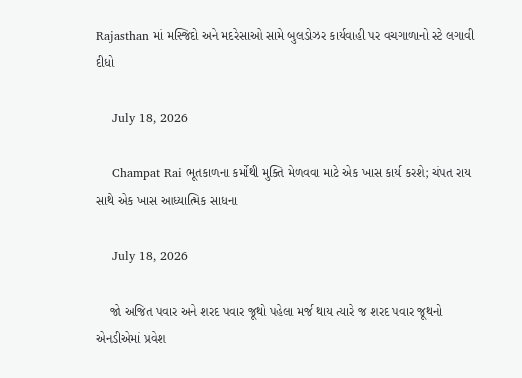Rajasthan માં મસ્જિદો અને મદરેસાઓ સામે બુલડોઝર કાર્યવાહી પર વચગાળાનો સ્ટે લગાવી દીધો

    July 18, 2026

    Champat Rai ભૂતકાળના કર્મોથી મુક્તિ મેળવવા માટે એક ખાસ કાર્ય કરશે; ચંપત રાય સાથે એક ખાસ આધ્યાત્મિક સાધના

    July 18, 2026

    જો અજિત પવાર અને શરદ પવાર જૂથો પહેલા મર્જ થાય ત્યારે જ શરદ પવાર જૂથનો એનડીએમાં પ્રવેશ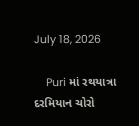July 18, 2026

    Puri માં રથયાત્રા દરમિયાન ચોરો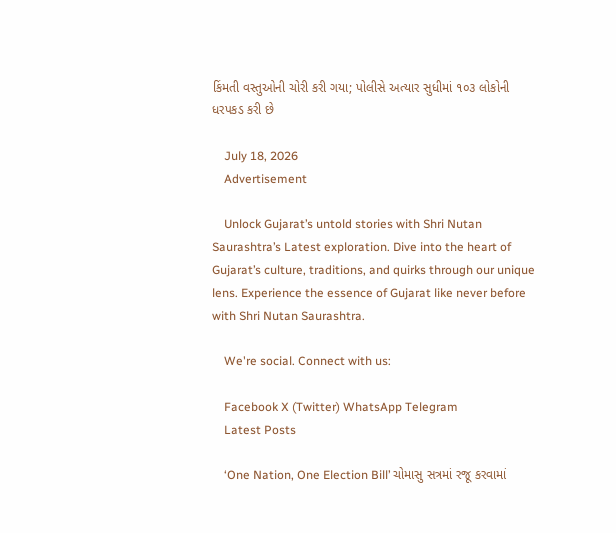કિંમતી વસ્તુઓની ચોરી કરી ગયા; પોલીસે અત્યાર સુધીમાં ૧૦૩ લોકોની ધરપકડ કરી છે

    July 18, 2026
    Advertisement

    Unlock Gujarat’s untold stories with Shri Nutan Saurashtra’s Latest exploration. Dive into the heart of Gujarat’s culture, traditions, and quirks through our unique lens. Experience the essence of Gujarat like never before with Shri Nutan Saurashtra.

    We're social. Connect with us:

    Facebook X (Twitter) WhatsApp Telegram
    Latest Posts

    ‘One Nation, One Election Bill’ ચોમાસુ સત્રમાં રજૂ કરવામાં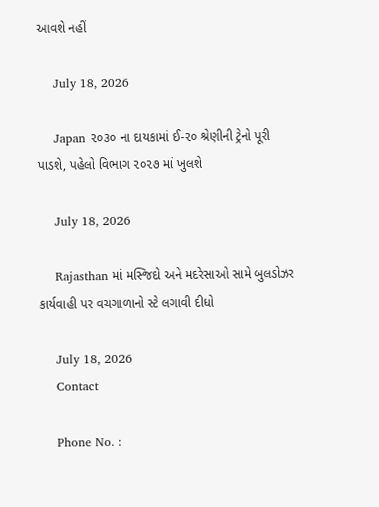આવશે નહીં

    July 18, 2026

    Japan ૨૦૩૦ ના દાયકામાં ઈ-૨૦ શ્રેણીની ટ્રેનો પૂરી પાડશે, પહેલો વિભાગ ૨૦૨૭ માં ખુલશે

    July 18, 2026

    Rajasthan માં મસ્જિદો અને મદરેસાઓ સામે બુલડોઝર કાર્યવાહી પર વચગાળાનો સ્ટે લગાવી દીધો

    July 18, 2026
    Contact

    Phone No. :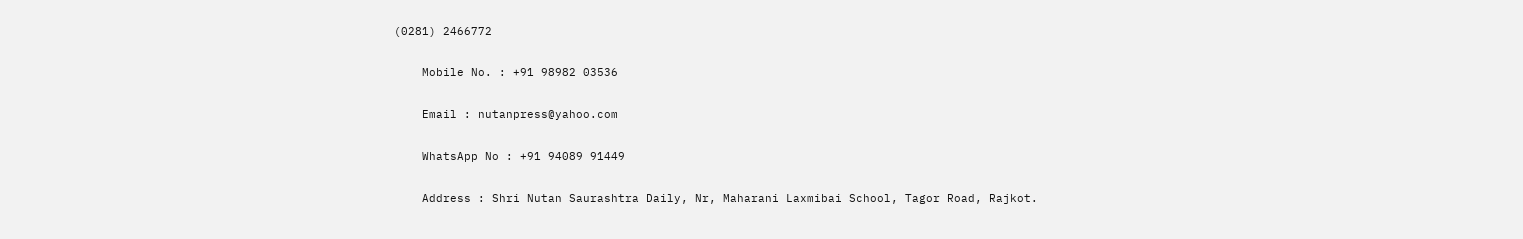(0281) 2466772

    Mobile No. : +91 98982 03536

    Email : nutanpress@yahoo.com

    WhatsApp No : +91 94089 91449

    Address : Shri Nutan Saurashtra Daily, Nr, Maharani Laxmibai School, Tagor Road, Rajkot.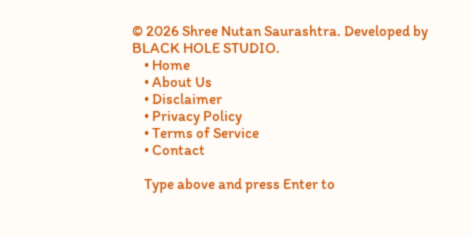© 2026 Shree Nutan Saurashtra. Developed by BLACK HOLE STUDIO.
    • Home
    • About Us
    • Disclaimer
    • Privacy Policy
    • Terms of Service
    • Contact

    Type above and press Enter to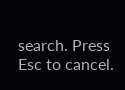search. Press Esc to cancel.